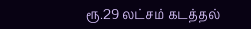ரூ.29 லட்சம் கடத்தல்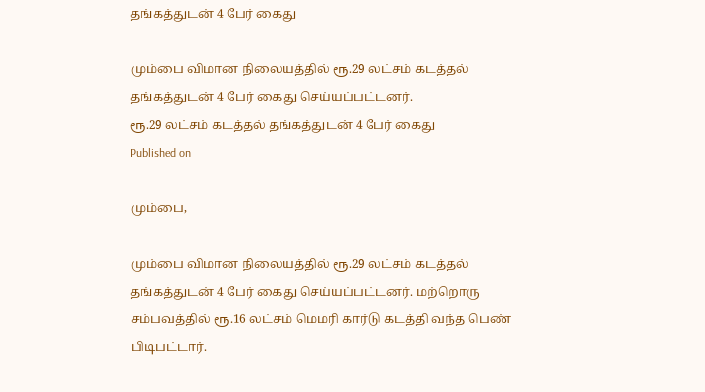தங்கத்துடன் 4 பேர் கைது

மும்பை விமான நிலையத்தில் ரூ.29 லட்சம் கடத்தல் தங்கத்துடன் 4 பேர் கைது செய்யப்பட்டனர்.
ரூ.29 லட்சம் கடத்தல் தங்கத்துடன் 4 பேர் கைது
Published on

மும்பை,

மும்பை விமான நிலையத்தில் ரூ.29 லட்சம் கடத்தல் தங்கத்துடன் 4 பேர் கைது செய்யப்பட்டனர். மற்றொரு சம்பவத்தில் ரூ.16 லட்சம் மெமரி கார்டு கடத்தி வந்த பெண் பிடிபட்டார்.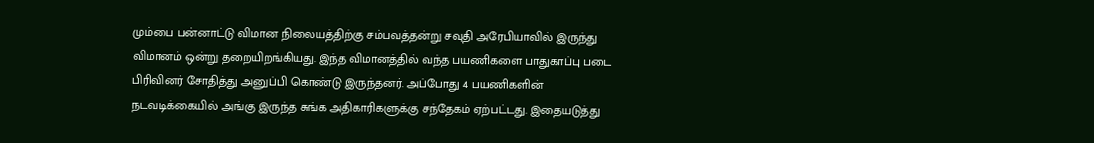மும்பை பன்னாட்டு விமான நிலையத்திற்கு சம்பவத்தன்று சவுதி அரேபியாவில் இருந்து விமானம் ஒன்று தறையிறங்கியது. இந்த விமானத்தில் வந்த பயணிகளை பாதுகாப்பு படை பிரிவினர் சோதித்து அனுப்பி கொண்டு இருந்தனர். அப்போது 4 பயணிகளின் நடவடிக்கையில் அங்கு இருந்த சுங்க அதிகாரிகளுக்கு சந்தேகம் ஏற்பட்டது. இதையடுத்து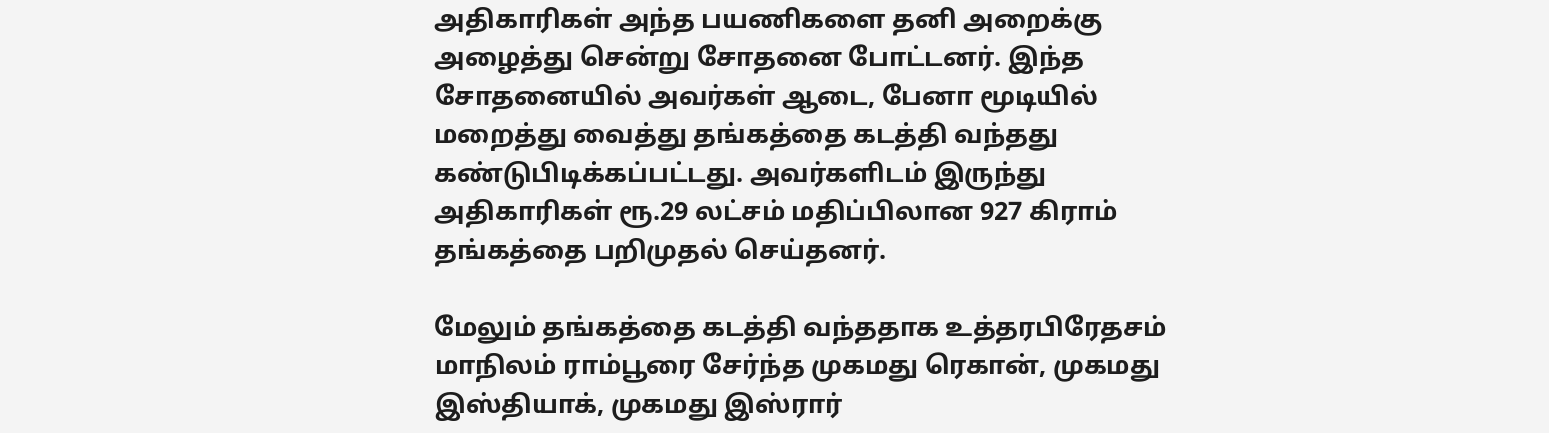அதிகாரிகள் அந்த பயணிகளை தனி அறைக்கு அழைத்து சென்று சோதனை போட்டனர். இந்த சோதனையில் அவர்கள் ஆடை, பேனா மூடியில் மறைத்து வைத்து தங்கத்தை கடத்தி வந்தது கண்டுபிடிக்கப்பட்டது. அவர்களிடம் இருந்து அதிகாரிகள் ரூ.29 லட்சம் மதிப்பிலான 927 கிராம் தங்கத்தை பறிமுதல் செய்தனர்.

மேலும் தங்கத்தை கடத்தி வந்ததாக உத்தரபிரேதசம் மாநிலம் ராம்பூரை சேர்ந்த முகமது ரெகான், முகமது இஸ்தியாக், முகமது இஸ்ரார்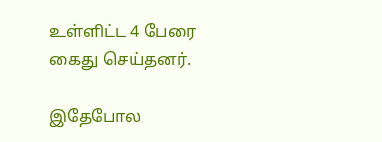உள்ளிட்ட 4 பேரை கைது செய்தனர்.

இதேபோல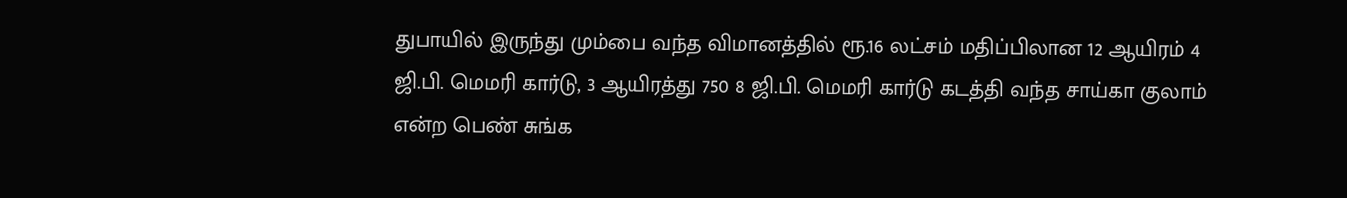துபாயில் இருந்து மும்பை வந்த விமானத்தில் ரூ.16 லட்சம் மதிப்பிலான 12 ஆயிரம் 4 ஜி.பி. மெமரி கார்டு, 3 ஆயிரத்து 750 8 ஜி.பி. மெமரி கார்டு கடத்தி வந்த சாய்கா குலாம் என்ற பெண் சுங்க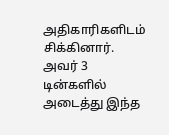அதிகாரிகளிடம் சிக்கினார். அவர் 3 டின்களில் அடைத்து இந்த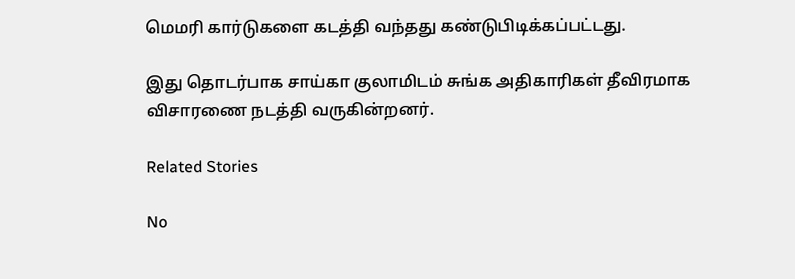மெமரி கார்டுகளை கடத்தி வந்தது கண்டுபிடிக்கப்பட்டது.

இது தொடர்பாக சாய்கா குலாமிடம் சுங்க அதிகாரிகள் தீவிரமாக விசாரணை நடத்தி வருகின்றனர்.

Related Stories

No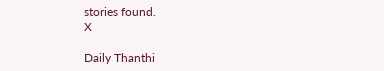stories found.
X

Daily Thanthi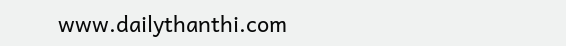www.dailythanthi.com